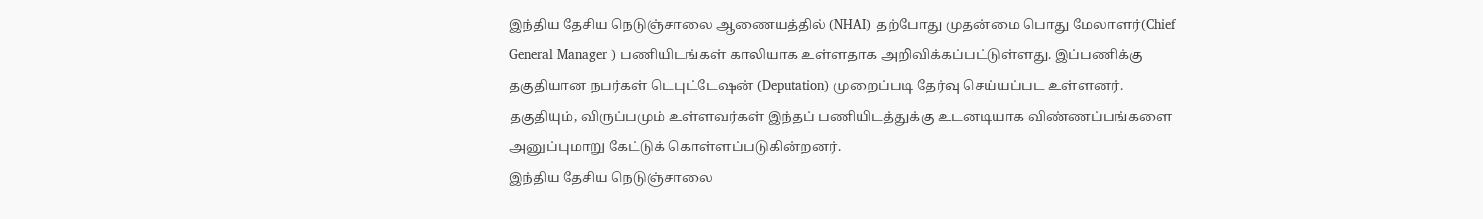இந்திய தேசிய நெடுஞ்சாலை ஆணையத்தில் (NHAI) தற்போது முதன்மை பொது மேலாளர்(Chief General Manager ) பணியிடங்கள் காலியாக உள்ளதாக அறிவிக்கப்பட்டுள்ளது. இப்பணிக்கு தகுதியான நபர்கள் டெபுட்டேஷன் (Deputation) முறைப்படி தேர்வு செய்யப்பட உள்ளனர். தகுதியும், விருப்பமும் உள்ளவர்கள் இந்தப் பணியிடத்துக்கு உடனடியாக விண்ணப்பங்களை அனுப்புமாறு கேட்டுக் கொள்ளப்படுகின்றனர்.
இந்திய தேசிய நெடுஞ்சாலை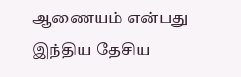ஆணையம் என்பது இந்திய தேசிய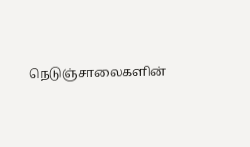நெடுஞ்சாலைகளின்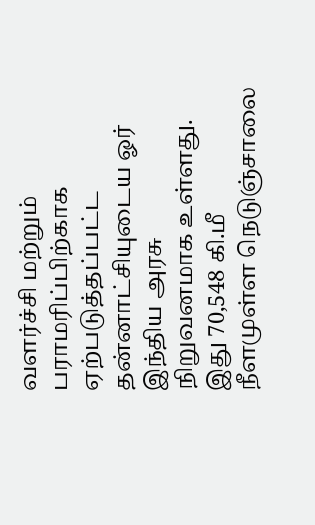வளர்ச்சி மற்றும் பராமரிப்பிற்காக ஏற்படுத்தப்பட்ட தன்னாட்சியுடைய ஓர் இந்திய அரசு நிறுவனமாக உள்ளது.
இது 70,548 கி.மீ நீளமுள்ள நெடுஞ்சாலை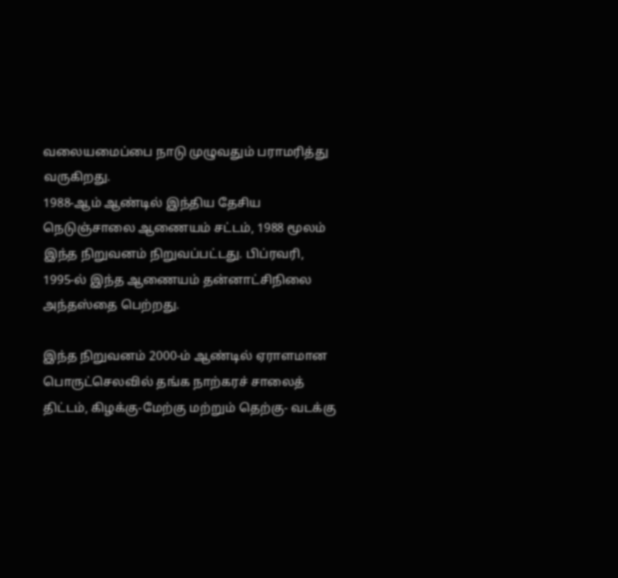வலையமைப்பை நாடு முழுவதும் பராமரித்து வருகிறது.
1988-ஆம் ஆண்டில் இந்திய தேசிய நெடுஞ்சாலை ஆணையம் சட்டம், 1988 மூலம் இந்த நிறுவனம் நிறுவப்பட்டது. பிப்ரவரி, 1995-ல் இந்த ஆணையம் தன்னாட்சிநிலை அந்தஸ்தை பெற்றது.

இந்த நிறுவனம் 2000-ம் ஆண்டில் ஏராளமான பொருட்செலவில் தங்க நாற்கரச் சாலைத் திட்டம், கிழக்கு-மேற்கு மற்றும் தெற்கு- வடக்கு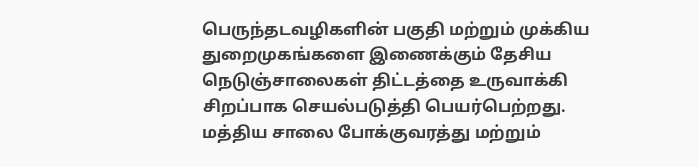பெருந்தடவழிகளின் பகுதி மற்றும் முக்கிய துறைமுகங்களை இணைக்கும் தேசிய நெடுஞ்சாலைகள் திட்டத்தை உருவாக்கி சிறப்பாக செயல்படுத்தி பெயர்பெற்றது.
மத்திய சாலை போக்குவரத்து மற்றும்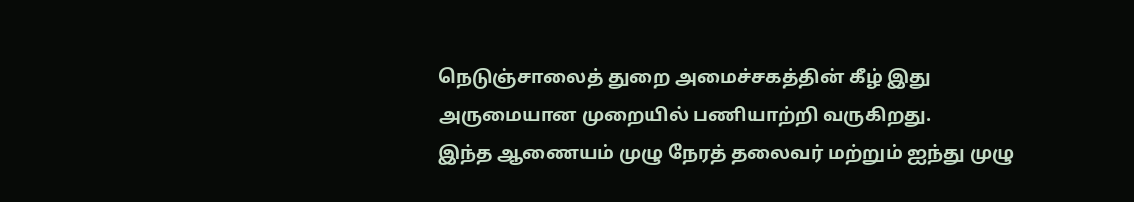நெடுஞ்சாலைத் துறை அமைச்சகத்தின் கீழ் இது அருமையான முறையில் பணியாற்றி வருகிறது.
இந்த ஆணையம் முழு நேரத் தலைவர் மற்றும் ஐந்து முழு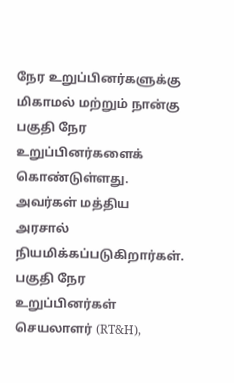நேர உறுப்பினர்களுக்கு மிகாமல் மற்றும் நான்கு பகுதி நேர உறுப்பினர்களைக் கொண்டுள்ளது. அவர்கள் மத்திய அரசால் நியமிக்கப்படுகிறார்கள். பகுதி நேர உறுப்பினர்கள் செயலாளர் (RT&H),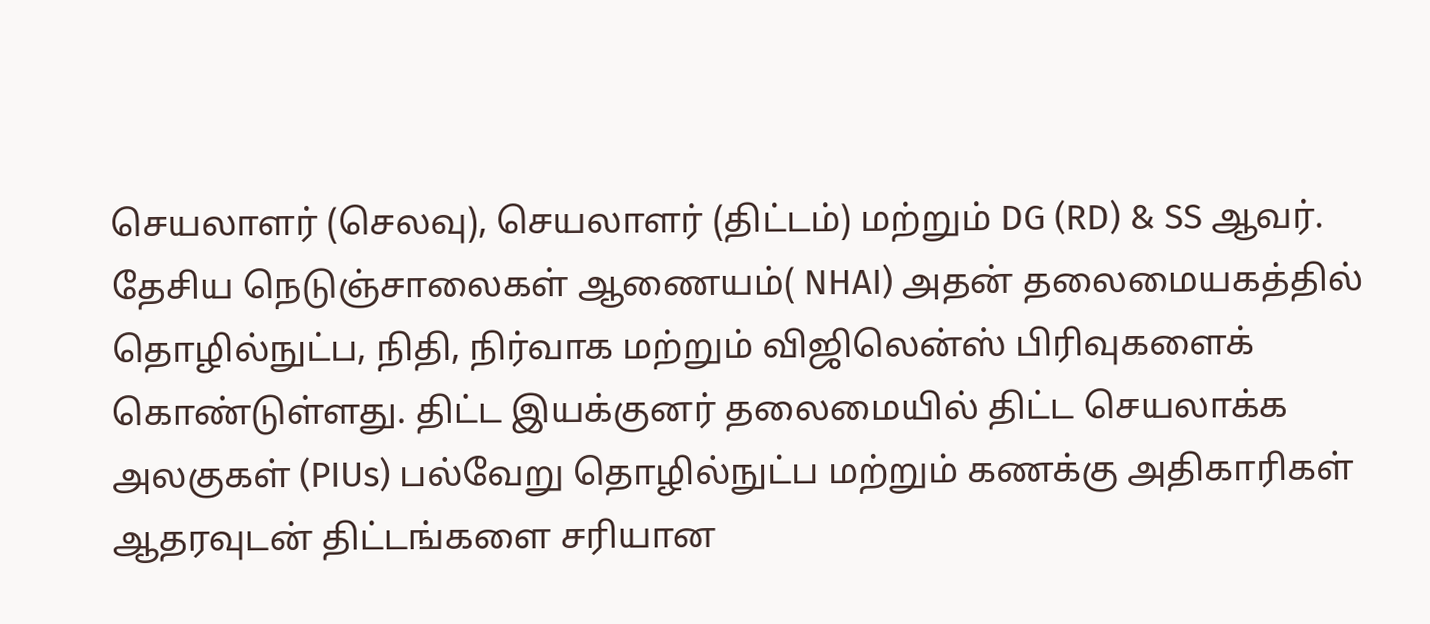செயலாளர் (செலவு), செயலாளர் (திட்டம்) மற்றும் DG (RD) & SS ஆவர்.
தேசிய நெடுஞ்சாலைகள் ஆணையம்( NHAI) அதன் தலைமையகத்தில் தொழில்நுட்ப, நிதி, நிர்வாக மற்றும் விஜிலென்ஸ் பிரிவுகளைக் கொண்டுள்ளது. திட்ட இயக்குனர் தலைமையில் திட்ட செயலாக்க அலகுகள் (PIUs) பல்வேறு தொழில்நுட்ப மற்றும் கணக்கு அதிகாரிகள் ஆதரவுடன் திட்டங்களை சரியான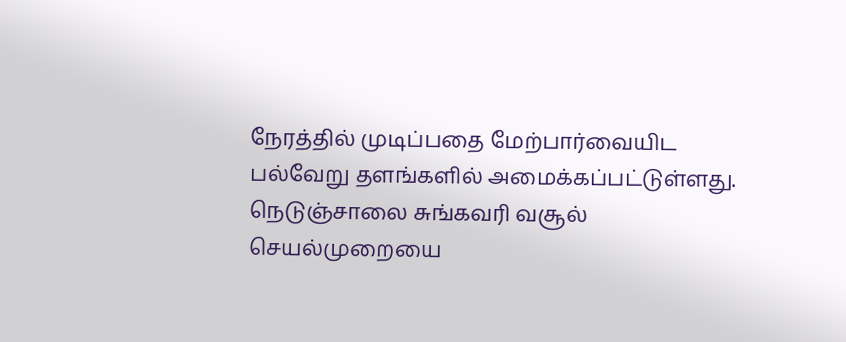நேரத்தில் முடிப்பதை மேற்பார்வையிட பல்வேறு தளங்களில் அமைக்கப்பட்டுள்ளது.
நெடுஞ்சாலை சுங்கவரி வசூல் செயல்முறையை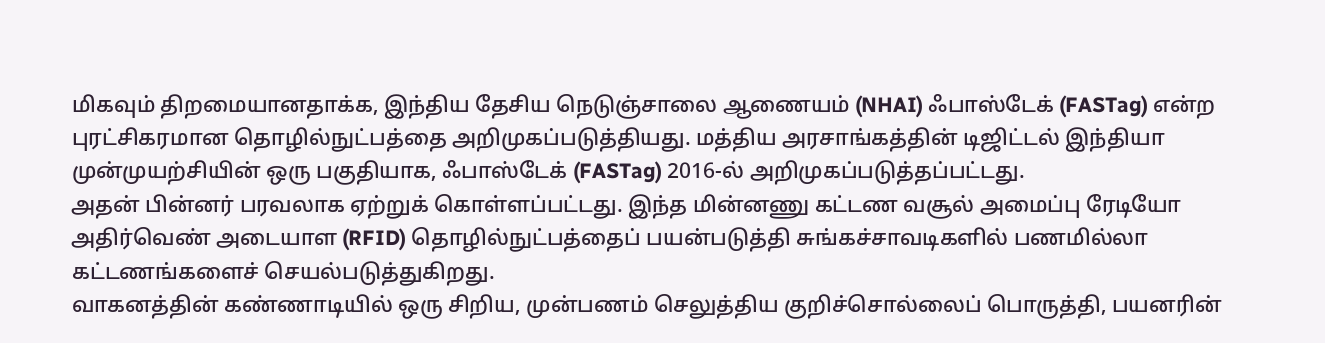மிகவும் திறமையானதாக்க, இந்திய தேசிய நெடுஞ்சாலை ஆணையம் (NHAI) ஃபாஸ்டேக் (FASTag) என்ற புரட்சிகரமான தொழில்நுட்பத்தை அறிமுகப்படுத்தியது. மத்திய அரசாங்கத்தின் டிஜிட்டல் இந்தியா முன்முயற்சியின் ஒரு பகுதியாக, ஃபாஸ்டேக் (FASTag) 2016-ல் அறிமுகப்படுத்தப்பட்டது.
அதன் பின்னர் பரவலாக ஏற்றுக் கொள்ளப்பட்டது. இந்த மின்னணு கட்டண வசூல் அமைப்பு ரேடியோ அதிர்வெண் அடையாள (RFID) தொழில்நுட்பத்தைப் பயன்படுத்தி சுங்கச்சாவடிகளில் பணமில்லா கட்டணங்களைச் செயல்படுத்துகிறது.
வாகனத்தின் கண்ணாடியில் ஒரு சிறிய, முன்பணம் செலுத்திய குறிச்சொல்லைப் பொருத்தி, பயனரின்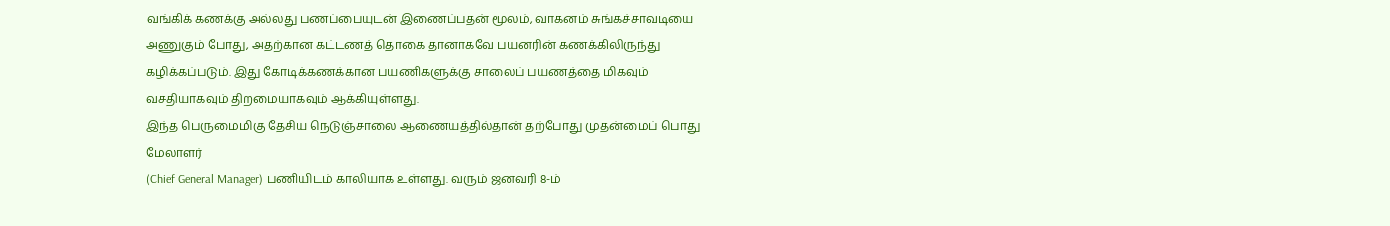வங்கிக் கணக்கு அல்லது பணப்பையுடன் இணைப்பதன் மூலம், வாகனம் சுங்கச்சாவடியை அணுகும் போது, அதற்கான கட்டணத் தொகை தானாகவே பயனரின் கணக்கிலிருந்து கழிக்கப்படும். இது கோடிக்கணக்கான பயணிகளுக்கு சாலைப் பயணத்தை மிகவும் வசதியாகவும் திறமையாகவும் ஆக்கியுள்ளது.
இந்த பெருமைமிகு தேசிய நெடுஞ்சாலை ஆணையத்தில்தான் தற்போது முதன்மைப் பொது மேலாளர்
(Chief General Manager) பணியிடம் காலியாக உள்ளது. வரும் ஜனவரி 8-ம்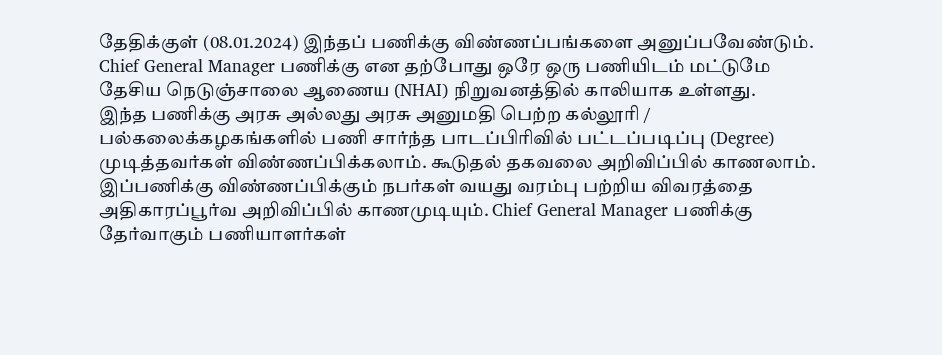தேதிக்குள் (08.01.2024) இந்தப் பணிக்கு விண்ணப்பங்களை அனுப்பவேண்டும்.
Chief General Manager பணிக்கு என தற்போது ஒரே ஒரு பணியிடம் மட்டுமே தேசிய நெடுஞ்சாலை ஆணைய (NHAI) நிறுவனத்தில் காலியாக உள்ளது.
இந்த பணிக்கு அரசு அல்லது அரசு அனுமதி பெற்ற கல்லூரி / பல்கலைக்கழகங்களில் பணி சார்ந்த பாடப்பிரிவில் பட்டப்படிப்பு (Degree) முடித்தவர்கள் விண்ணப்பிக்கலாம். கூடுதல் தகவலை அறிவிப்பில் காணலாம்.
இப்பணிக்கு விண்ணப்பிக்கும் நபர்கள் வயது வரம்பு பற்றிய விவரத்தை அதிகாரப்பூர்வ அறிவிப்பில் காணமுடியும். Chief General Manager பணிக்கு தேர்வாகும் பணியாளர்கள்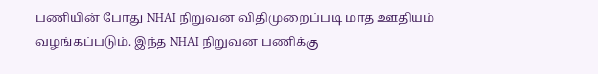பணியின் போது NHAI நிறுவன விதிமுறைப்படி மாத ஊதியம் வழங்கப்படும். இந்த NHAI நிறுவன பணிக்கு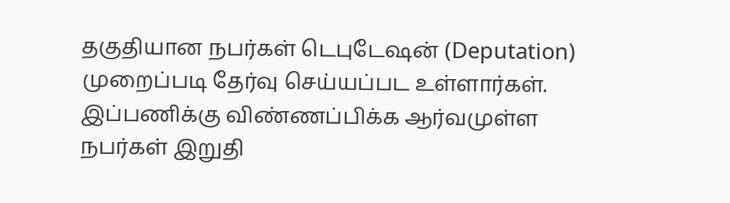தகுதியான நபர்கள் டெபுடேஷன் (Deputation) முறைப்படி தேர்வு செய்யப்பட உள்ளார்கள்.
இப்பணிக்கு விண்ணப்பிக்க ஆர்வமுள்ள நபர்கள் இறுதி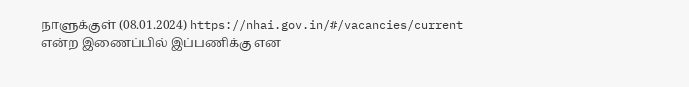நாளுக்குள் (08.01.2024) https://nhai.gov.in/#/vacancies/current என்ற இணைப்பில் இப்பணிக்கு என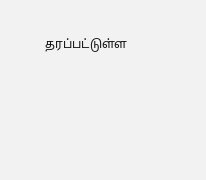தரப்பட்டுள்ள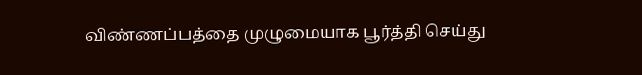விண்ணப்பத்தை முழுமையாக பூர்த்தி செய்து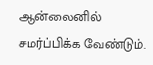ஆன்லைனில் சமர்ப்பிக்க வேண்டும்.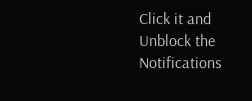Click it and Unblock the Notifications